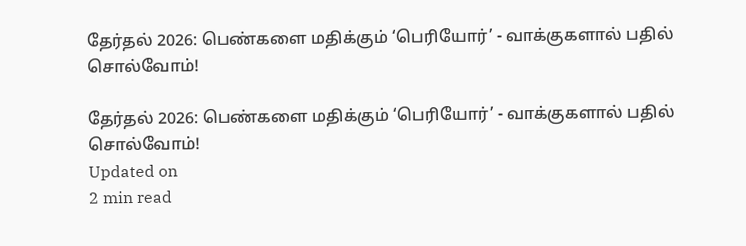தேர்தல் 2026: பெண்களை மதிக்கும் ‘பெரியோர்’ - வாக்குகளால் பதில் சொல்வோம்!

தேர்தல் 2026: பெண்களை மதிக்கும் ‘பெரியோர்’ - வாக்குகளால் பதில் சொல்வோம்!
Updated on
2 min read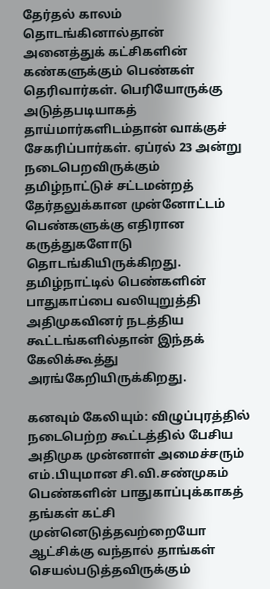தேர்தல் காலம் தொடங்கினால்தான் அனைத்துக் கட்சிகளின் கண்களுக்கும் பெண்கள் தெரிவார்கள். பெரியோருக்கு அடுத்தபடியாகத் தாய்மார்களிடம்தான் வாக்குச் சேகரிப்பார்கள். ஏப்ரல் 23 அன்று நடைபெறவிருக்கும் தமிழ்நாட்டுச் சட்டமன்றத் தேர்தலுக்கான முன்னோட்டம் பெண்களுக்கு எதிரான கருத்துகளோடு தொடங்கியிருக்கிறது. தமிழ்நாட்டில் பெண்களின் பாதுகாப்பை வலியுறுத்தி அதிமுகவினர் நடத்திய கூட்டங்களில்தான் இந்தக் கேலிக்கூத்து அரங்கேறியிருக்கிறது.

கனவும் கேலியும்: விழுப்புரத்தில் நடைபெற்ற கூட்டத்தில் பேசிய அதிமுக முன்னாள் அமைச்சரும் எம்.பியுமான சி.வி.சண்முகம் பெண்களின் பாதுகாப்புக்காகத் தங்கள் கட்சி முன்னெடுத்தவற்றையோ ஆட்சிக்கு வந்தால் தாங்கள் செயல்படுத்தவிருக்கும்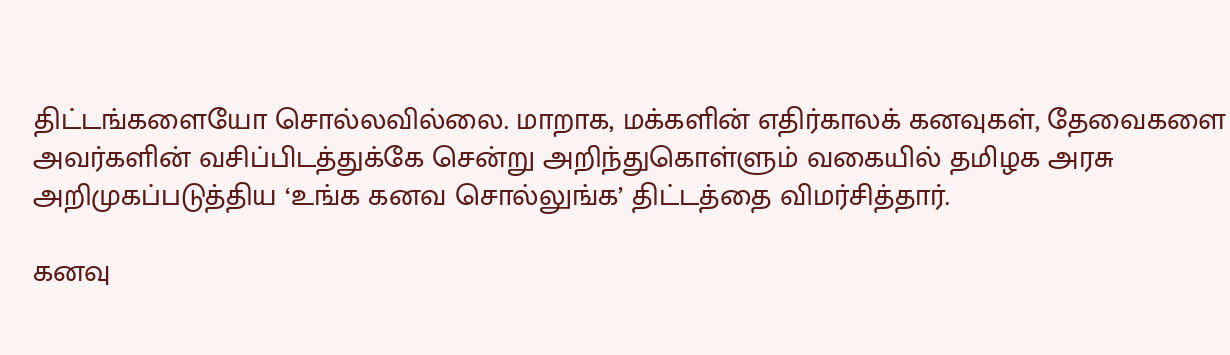திட்டங்களையோ சொல்லவில்லை. மாறாக, மக்களின் எதிர்காலக் கனவுகள், தேவைகளை அவர்களின் வசிப்பிடத்துக்கே சென்று அறிந்துகொள்ளும் வகையில் தமிழக அரசு அறிமுகப்படுத்திய ‘உங்க கனவ சொல்லுங்க’ திட்டத்தை விமர்சித்தார்.

கனவு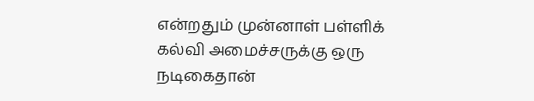என்றதும் முன்னாள் பள்ளிக் கல்வி அமைச்சருக்கு ஒரு நடிகைதான்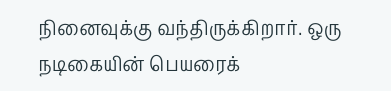நினைவுக்கு வந்திருக்கிறார். ஒரு நடிகையின் பெயரைக்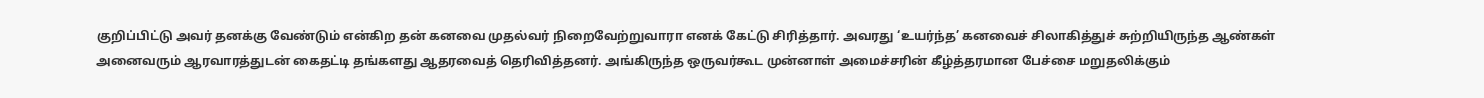குறிப்பிட்டு அவர் தனக்கு வேண்டும் என்கிற தன் கனவை முதல்வர் நிறைவேற்றுவாரா எனக் கேட்டு சிரித்தார். அவரது ‘உயர்ந்த’ கனவைச் சிலாகித்துச் சுற்றியிருந்த ஆண்கள் அனைவரும் ஆரவாரத்துடன் கைதட்டி தங்களது ஆதரவைத் தெரிவித்தனர். அங்கிருந்த ஒருவர்கூட முன்னாள் அமைச்சரின் கீழ்த்தரமான பேச்சை மறுதலிக்கும்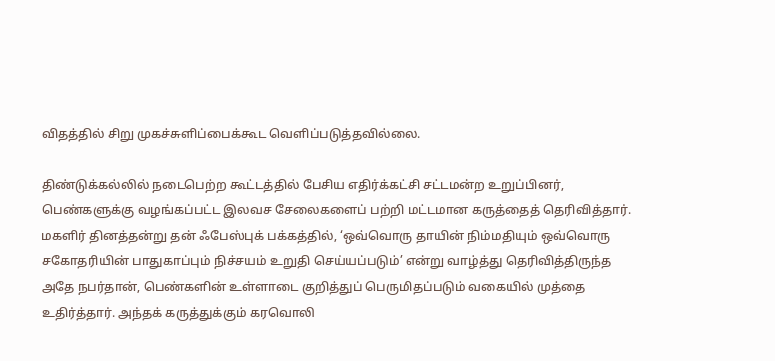விதத்தில் சிறு முகச்சுளிப்பைக்கூட வெளிப்படுத்தவில்லை.

திண்டுக்கல்லில் நடைபெற்ற கூட்டத்தில் பேசிய எதிர்க்கட்சி சட்டமன்ற உறுப்பினர், பெண்களுக்கு வழங்கப்பட்ட இலவச சேலைகளைப் பற்றி மட்டமான கருத்தைத் தெரிவித்தார். மகளிர் தினத்தன்று தன் ஃபேஸ்புக் பக்கத்தில், ‘ஒவ்வொரு தாயின் நிம்மதியும் ஒவ்வொரு சகோதரியின் பாதுகாப்பும் நிச்சயம் உறுதி செய்யப்படும்’ என்று வாழ்த்து தெரிவித்திருந்த அதே நபர்தான், பெண்களின் உள்ளாடை குறித்துப் பெருமிதப்படும் வகையில் முத்தை உதிர்த்தார். அந்தக் கருத்துக்கும் கரவொலி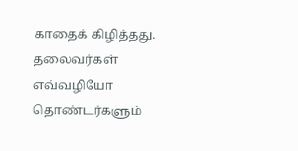காதைக் கிழித்தது. தலைவர்கள் எவ்வழியோ தொண்டர்களும்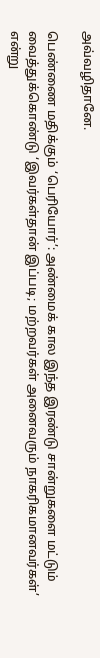அவ்வழிதானே.

பெண்ணை மதிக்கும் ‘பெரியோர்’: அண்மைக் கால இந்த இரண்டு சான்றுகளை மட்டும் வைத்துக்கொண்டு ‘இவர்கள்தான் இப்படி; மற்றவர்கள் அனைவரும் நாகரிகமானவர்கள்’ என்று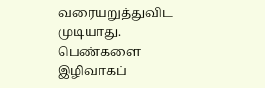வரையறுத்துவிட முடியாது. பெண்களை இழிவாகப்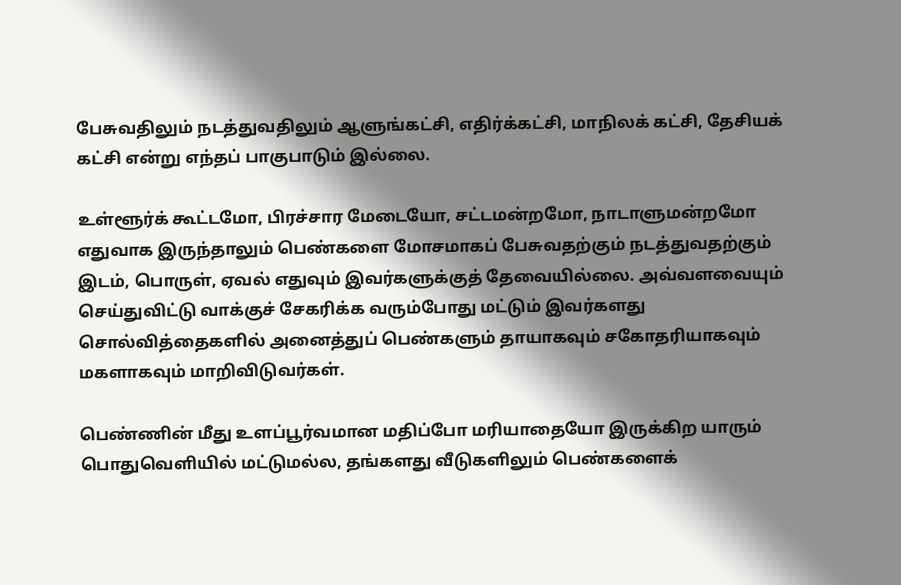பேசுவதிலும் நடத்துவதிலும் ஆளுங்கட்சி, எதிர்க்கட்சி, மாநிலக் கட்சி, தேசியக் கட்சி என்று எந்தப் பாகுபாடும் இல்லை.

உள்ளூர்க் கூட்டமோ, பிரச்சார மேடையோ, சட்டமன்றமோ, நாடாளுமன்றமோ எதுவாக இருந்தாலும் பெண்களை மோசமாகப் பேசுவதற்கும் நடத்துவதற்கும் இடம், பொருள், ஏவல் எதுவும் இவர்களுக்குத் தேவையில்லை. அவ்வளவையும் செய்துவிட்டு வாக்குச் சேகரிக்க வரும்போது மட்டும் இவர்களது சொல்வித்தைகளில் அனைத்துப் பெண்களும் தாயாகவும் சகோதரியாகவும் மகளாகவும் மாறிவிடுவர்கள்.

பெண்ணின் மீது உளப்பூர்வமான மதிப்போ மரியாதையோ இருக்கிற யாரும் பொதுவெளியில் மட்டுமல்ல, தங்களது வீடுகளிலும் பெண்களைக்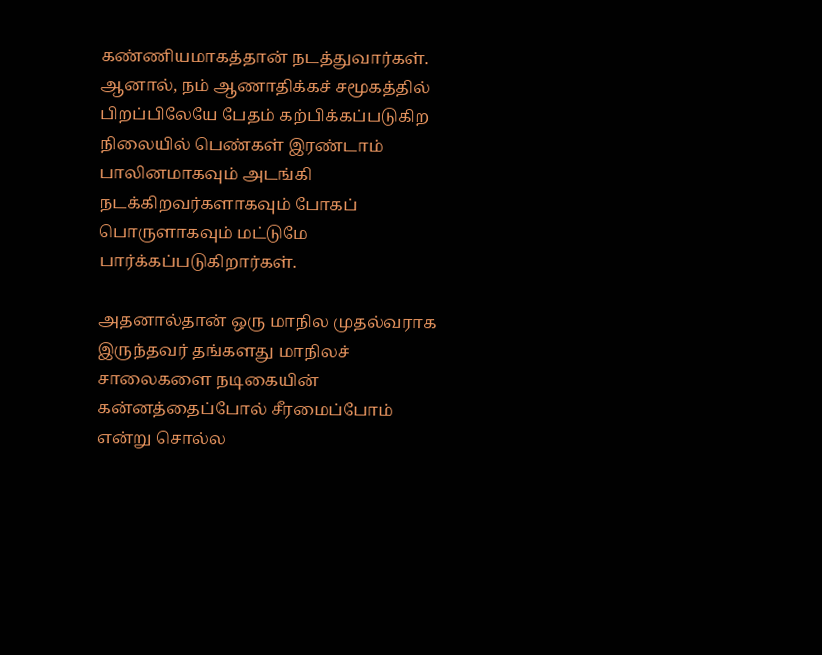கண்ணியமாகத்தான் நடத்துவார்கள். ஆனால், நம் ஆணாதிக்கச் சமூகத்தில் பிறப்பிலேயே பேதம் கற்பிக்கப்படுகிற நிலையில் பெண்கள் இரண்டாம் பாலினமாகவும் அடங்கி நடக்கிறவர்களாகவும் போகப் பொருளாகவும் மட்டுமே பார்க்கப்படுகிறார்கள்.

அதனால்தான் ஒரு மாநில முதல்வராக இருந்தவர் தங்களது மாநிலச் சாலைகளை நடிகையின் கன்னத்தைப்போல் சீரமைப்போம் என்று சொல்ல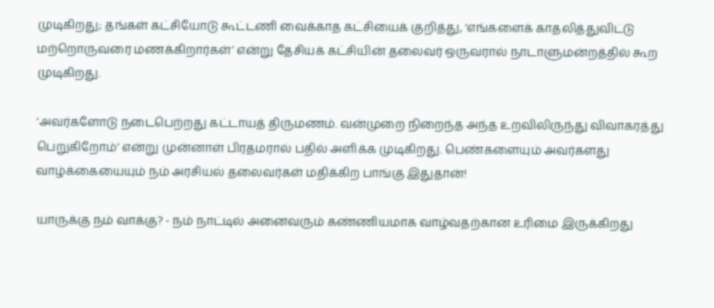முடிகிறது; தங்கள் கட்சியோடு கூட்டணி வைக்காத கட்சியைக் குறித்து, ‘எங்களைக் காதலித்துவிட்டு மற்றொருவரை மணக்கிறார்கள்’ என்று தேசியக் கட்சியின் தலைவர் ஒருவரால் நாடாளுமன்றத்தில் கூற முடிகிறது.

‘அவர்களோடு நடைபெற்றது கட்டாயத் திருமணம். வன்முறை நிறைந்த அந்த உறவிலிருந்து விவாகரத்து பெறுகிறோம்’ என்று முன்னாள் பிரதமரால் பதில் அளிக்க முடிகிறது. பெண்களையும் அவர்களது வாழ்க்கையையும் நம் அரசியல் தலைவர்கள் மதிக்கிற பாங்கு இதுதான்!

யாருக்கு நம் வாக்கு? - நம் நாட்டில் அனைவரும் கண்ணியமாக வாழ்வதற்கான உரிமை இருக்கிறது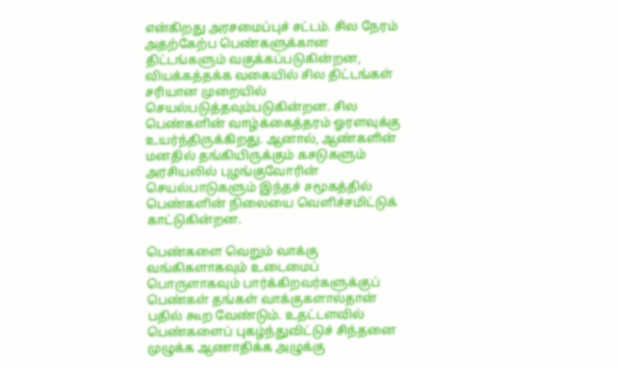என்கிறது அரசமைப்புச் சட்டம். சில நேரம் அதற்கேற்ப பெண்களுக்கான திட்டங்களும் வகுக்கப்படுகின்றன, வியக்கத்தக்க வகையில் சில திட்டங்கள் சரியான முறையில் செயல்படுத்தவும்படுகின்றன. சில பெண்களின் வாழ்க்கைத்தரம் ஓரளவுக்கு உயர்ந்திருக்கிறது. ஆனால், ஆண்களின் மனதில் தங்கியிருக்கும் கசடுகளும் அரசியலில் புழங்குவோரின் செயல்பாடுகளும் இந்தச் சமூகத்தில் பெண்களின் நிலையை வெளிச்சமிட்டுக் காட்டுகின்றன.

பெண்களை வெறும் வாக்கு வங்கிகளாகவும் உடைமைப் பொருளாகவும் பார்க்கிறவர்களுக்குப் பெண்கள் தங்கள் வாக்குகளால்தான் பதில் கூற வேண்டும். உதட்டளவில் பெண்களைப் புகழ்ந்துவிட்டுச் சிந்தனை முழுக்க ஆணாதிக்க அழுக்கு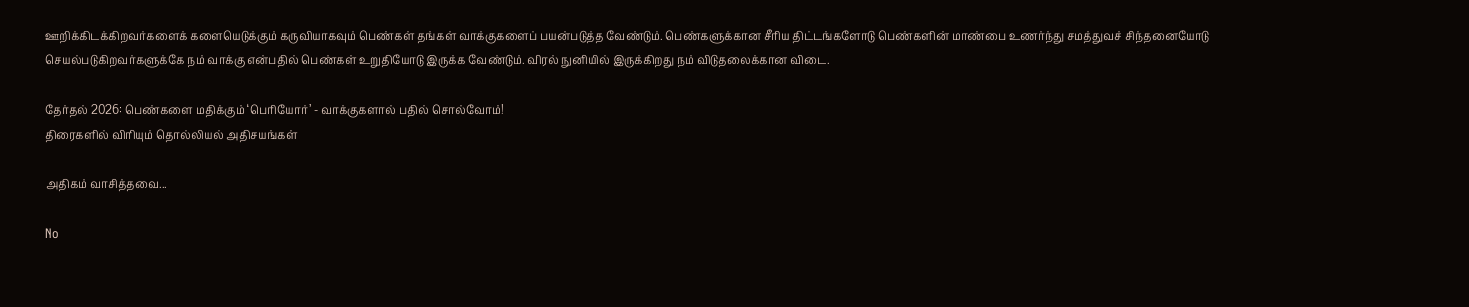ஊறிக்கிடக்கிறவர்களைக் களையெடுக்கும் கருவியாகவும் பெண்கள் தங்கள் வாக்குகளைப் பயன்படுத்த வேண்டும். பெண்களுக்கான சீரிய திட்டங்களோடு பெண்களின் மாண்பை உணர்ந்து சமத்துவச் சிந்தனையோடு செயல்படுகிறவர்களுக்கே நம் வாக்கு என்பதில் பெண்கள் உறுதியோடு இருக்க வேண்டும். விரல் நுனியில் இருக்கிறது நம் விடுதலைக்கான விடை.

தேர்தல் 2026: பெண்களை மதிக்கும் ‘பெரியோர்’ - வாக்குகளால் பதில் சொல்வோம்!
திரைகளில் விரியும் தொல்லியல் அதிசயங்கள்

அதிகம் வாசித்தவை...

No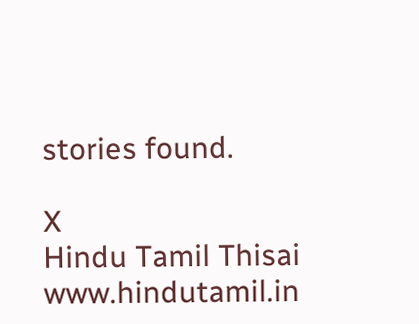stories found.

X
Hindu Tamil Thisai
www.hindutamil.in